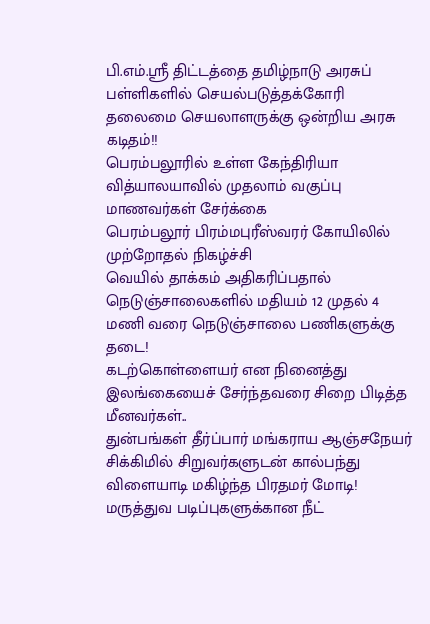பி.எம்.ஸ்ரீ திட்டத்தை தமிழ்நாடு அரசுப் பள்ளிகளில் செயல்படுத்தக்கோரி தலைமை செயலாளருக்கு ஒன்றிய அரசு கடிதம்!!
பெரம்பலூரில் உள்ள கேந்திரியா வித்யாலயாவில் முதலாம் வகுப்பு மாணவர்கள் சேர்க்கை
பெரம்பலூர் பிரம்மபுரீஸ்வரர் கோயிலில் முற்றோதல் நிகழ்ச்சி
வெயில் தாக்கம் அதிகரிப்பதால் நெடுஞ்சாலைகளில் மதியம் 12 முதல் 4 மணி வரை நெடுஞ்சாலை பணிகளுக்கு தடை!
கடற்கொள்ளையர் என நினைத்து இலங்கையைச் சேர்ந்தவரை சிறை பிடித்த மீனவர்கள்..
துன்பங்கள் தீர்ப்பார் மங்கராய ஆஞ்சநேயர்
சிக்கிமில் சிறுவர்களுடன் கால்பந்து விளையாடி மகிழ்ந்த பிரதமர் மோடி!
மருத்துவ படிப்புகளுக்கான நீட்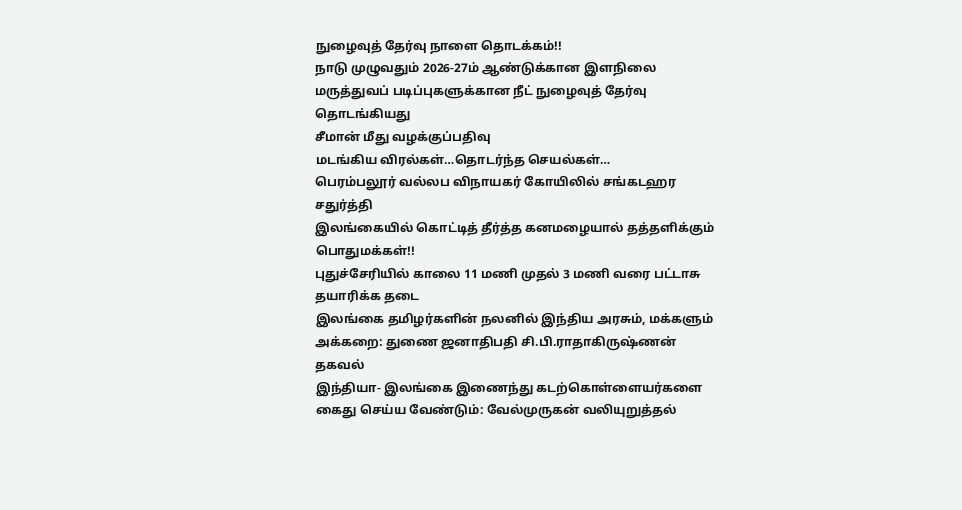நுழைவுத் தேர்வு நாளை தொடக்கம்!!
நாடு முழுவதும் 2026-27ம் ஆண்டுக்கான இளநிலை மருத்துவப் படிப்புகளுக்கான நீட் நுழைவுத் தேர்வு தொடங்கியது
சீமான் மீது வழக்குப்பதிவு
மடங்கிய விரல்கள்…தொடர்ந்த செயல்கள்…
பெரம்பலூர் வல்லப விநாயகர் கோயிலில் சங்கடஹர சதுர்த்தி
இலங்கையில் கொட்டித் தீர்த்த கனமழையால் தத்தளிக்கும் பொதுமக்கள்!!
புதுச்சேரியில் காலை 11 மணி முதல் 3 மணி வரை பட்டாசு தயாரிக்க தடை
இலங்கை தமிழர்களின் நலனில் இந்திய அரசும், மக்களும் அக்கறை: துணை ஜனாதிபதி சி.பி.ராதாகிருஷ்ணன் தகவல்
இந்தியா- இலங்கை இணைந்து கடற்கொள்ளையர்களை கைது செய்ய வேண்டும்: வேல்முருகன் வலியுறுத்தல்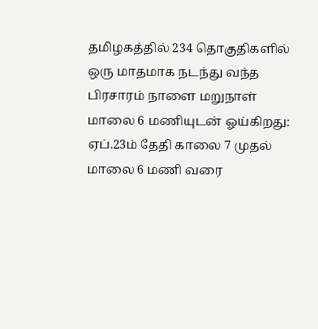தமிழகத்தில் 234 தொகுதிகளில் ஒரு மாதமாக நடந்து வந்த பிரசாரம் நாளை மறுநாள் மாலை 6 மணியுடன் ஓய்கிறது: ஏப்.23ம் தேதி காலை 7 முதல் மாலை 6 மணி வரை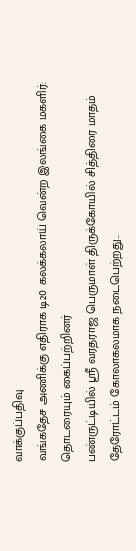வாக்குப்பதிவு
வங்கதேச அணிக்கு எதிராக டி20 கலக்கலாய் வென்ற இலங்கை மகளிர்: தொடரையும் கைப்பற்றினர்
பண்ருட்டியில் ஸ்ரீ வரதராஜ பெருமாள் திருக்கோயில் சித்திரை மாதம் தேரோட்டம் கோலாகலமாக நடைபெற்றது..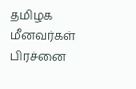தமிழக மீனவர்கள் பிரச்னை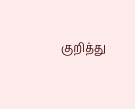குறித்து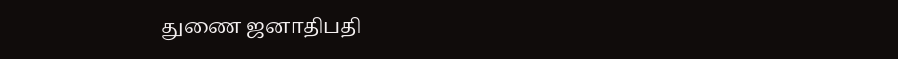துணை ஜனாதிபதி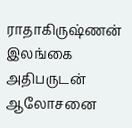ராதாகிருஷ்ணன் இலங்கை அதிபருடன் ஆலோசனை